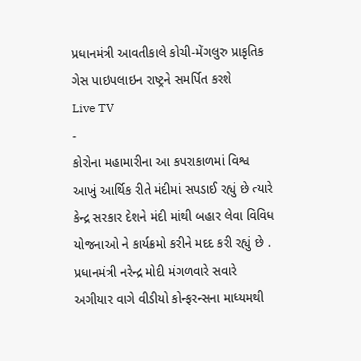પ્રધાનમંત્રી આવતીકાલે કોચી-મેંગલુરુ પ્રાકૃતિક ગેસ પાઇપલાઇન રાષ્ટ્રને સમર્પિત કરશે
Live TV
-
કોરોના મહામારીના આ કપરાકાળમાં વિશ્વ આખું આર્થિક રીતે મંદીમાં સપડાઈ રહ્યું છે ત્યારે કેન્દ્ર સરકાર દેશને મંદી માંથી બહાર લેવા વિવિધ યોજનાઓ ને કાર્યક્રમો કરીને મદદ કરી રહ્યું છે .
પ્રધાનમંત્રી નરેન્દ્ર મોદી મંગળવારે સવારે અગીયાર વાગે વીડીયો કોન્ફરન્સના માધ્યમથી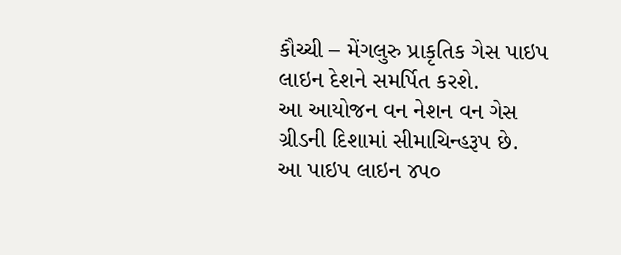કૌચ્ચી – મેંગલુરુ પ્રાકૃતિક ગેસ પાઇપ લાઇન દેશને સમર્પિત કરશે.
આ આયોજન વન નેશન વન ગેસ ગ્રીડની દિશામાં સીમાચિન્હરૂપ છે. આ પાઇપ લાઇન ૪પ૦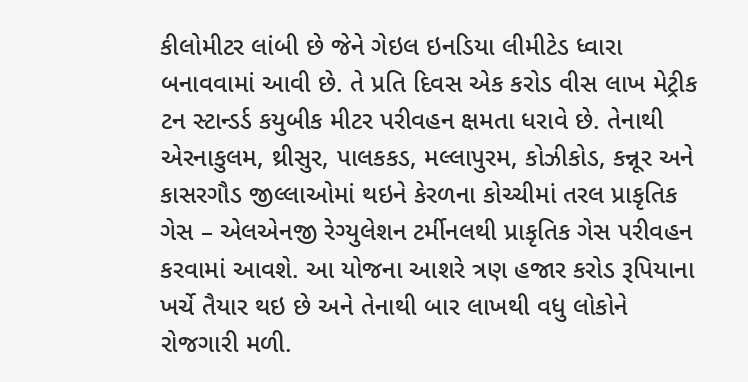કીલોમીટર લાંબી છે જેને ગેઇલ ઇનડિયા લીમીટેડ ધ્વારા બનાવવામાં આવી છે. તે પ્રતિ દિવસ એક કરોડ વીસ લાખ મેટ્રીક ટન સ્ટાન્ડર્ડ કયુબીક મીટર પરીવહન ક્ષમતા ધરાવે છે. તેનાથી એરનાકુલમ, થ્રીસુર, પાલકકડ, મલ્લાપુરમ, કોઝીકોડ, કન્નૂર અને કાસરગૌડ જીલ્લાઓમાં થઇને કેરળના કોચ્ચીમાં તરલ પ્રાકૃતિક ગેસ – એલએનજી રેગ્યુલેશન ટર્મીનલથી પ્રાકૃતિક ગેસ પરીવહન કરવામાં આવશે. આ યોજના આશરે ત્રણ હજાર કરોડ રૂપિયાના ખર્ચે તૈયાર થઇ છે અને તેનાથી બાર લાખથી વધુ લોકોને રોજગારી મળી.